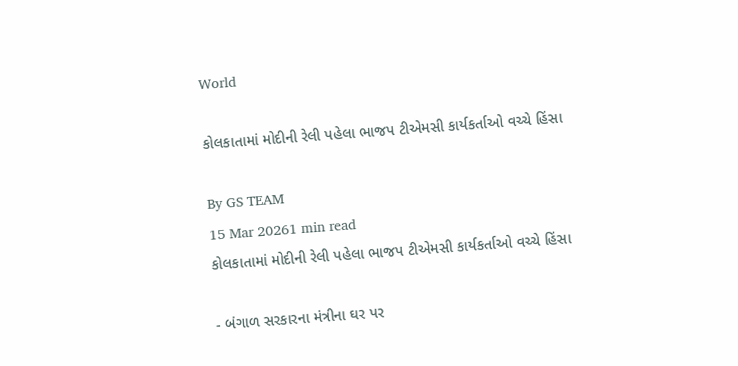World

કોલકાતામાં મોદીની રેલી પહેલા ભાજપ ટીએમસી કાર્યકર્તાઓ વચ્ચે હિંસા

By GS TEAM
15 Mar 20261 min read
કોલકાતામાં મોદીની રેલી પહેલા ભાજપ ટીએમસી કાર્યકર્તાઓ વચ્ચે હિંસા

- બંગાળ સરકારના મંત્રીના ઘર પર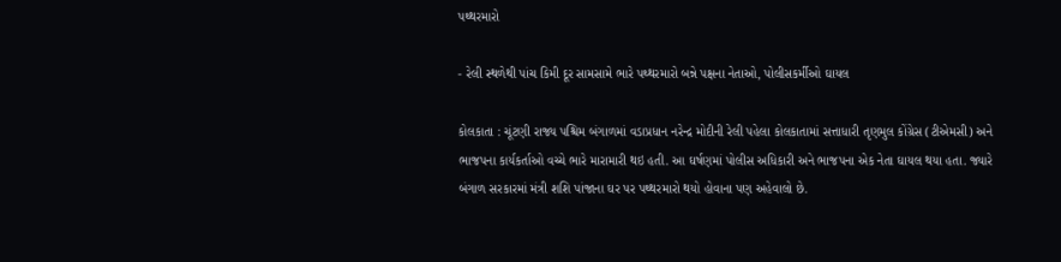પથ્થરમારો

- રેલી સ્થળેથી પાંચ કિમી દૂર સામસામે ભારે પથ્થરમારો બન્ને પક્ષના નેતાઓ, પોલીસકર્મીઓ ઘાયલ

કોલકાતા : ચૂંટણી રાજ્ય પશ્ચિમ બંગાળમાં વડાપ્રધાન નરેન્દ્ર મોદીની રેલી પહેલા કોલકાતામાં સત્તાધારી તૃણમુલ કોંગ્રેસ (ટીએમસી) અને ભાજપના કાર્યકર્તાઓ વચ્ચે ભારે મારામારી થઇ હતી. આ ઘર્ષણમાં પોલીસ અધિકારી અને ભાજપના એક નેતા ઘાયલ થયા હતા. જ્યારે બંગાળ સરકારમાં મંત્રી શશિ પાંજાના ઘર પર પથ્થરમારો થયો હોવાના પણ અહેવાલો છે.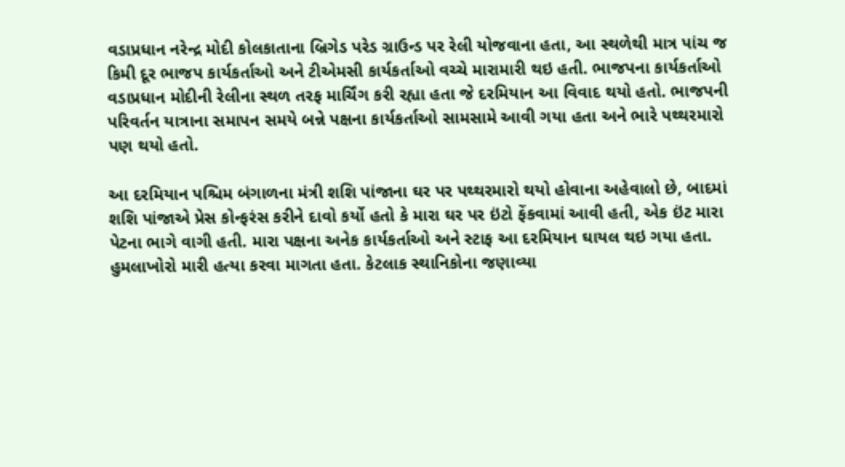વડાપ્રધાન નરેન્દ્ર મોદી કોલકાતાના બ્રિગેડ પરેડ ગ્રાઉન્ડ પર રેલી યોજવાના હતા, આ સ્થળેથી માત્ર પાંચ જ કિમી દૂર ભાજપ કાર્યકર્તાઓ અને ટીએમસી કાર્યકર્તાઓ વચ્ચે મારામારી થઇ હતી. ભાજપના કાર્યકર્તાઓ વડાપ્રધાન મોદીની રેલીના સ્થળ તરફ માર્ચિંગ કરી રહ્યા હતા જે દરમિયાન આ વિવાદ થયો હતો. ભાજપની પરિવર્તન યાત્રાના સમાપન સમયે બન્ને પક્ષના કાર્યકર્તાઓ સામસામે આવી ગયા હતા અને ભારે પથ્થરમારો પણ થયો હતો.

આ દરમિયાન પશ્ચિમ બંગાળના મંત્રી શશિ પાંજાના ઘર પર પથ્થરમારો થયો હોવાના અહેવાલો છે, બાદમાં શશિ પાંજાએ પ્રેસ કોન્ફરંસ કરીને દાવો કર્યો હતો કે મારા ઘર પર ઇંટો ફેંકવામાં આવી હતી, એક ઇંટ મારા પેટના ભાગે વાગી હતી. મારા પક્ષના અનેક કાર્યકર્તાઓ અને સ્ટાફ આ દરમિયાન ઘાયલ થઇ ગયા હતા. હુમલાખોરો મારી હત્યા કરવા માગતા હતા. કેટલાક સ્થાનિકોના જણાવ્યા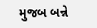મુજબ બન્ને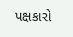પક્ષકારો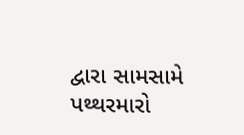દ્વારા સામસામે પથ્થરમારો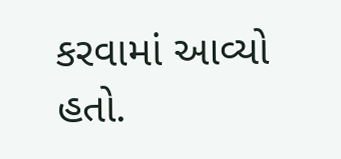કરવામાં આવ્યો હતો.